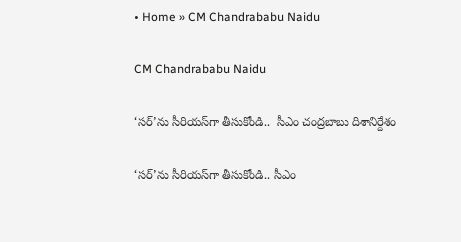• Home » CM Chandrababu Naidu

CM Chandrababu Naidu

‘సర్‌’ను సీరియస్‌గా తీసుకోండి..  సీఎం చంద్రబాబు దిశానిర్దేశం

‘సర్‌’ను సీరియస్‌గా తీసుకోండి.. సీఎం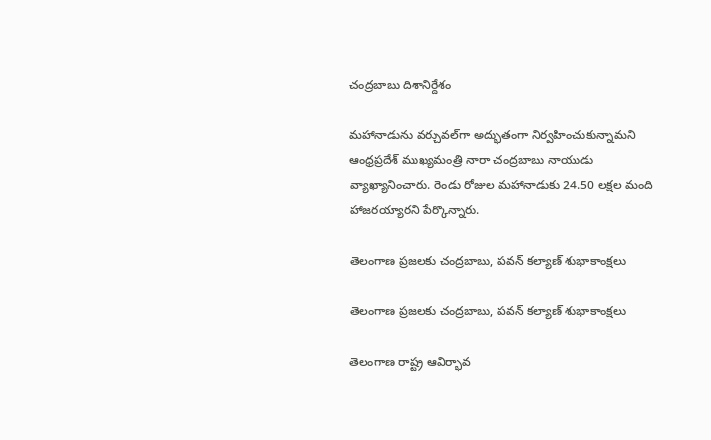చంద్రబాబు దిశానిర్దేశం

మహానాడును వర్చువల్‌గా అద్భుతంగా నిర్వహించుకున్నామని ఆంధ్రప్రదేశ్ ముఖ్యమంత్రి నారా చంద్రబాబు నాయుడు వ్యాఖ్యానించారు. రెండు రోజుల మహానాడుకు 24.50 లక్షల మంది హాజరయ్యారని పేర్కొన్నారు.

తెలంగాణ ప్రజలకు చంద్రబాబు, పవన్ కల్యాణ్ శుభాకాంక్షలు

తెలంగాణ ప్రజలకు చంద్రబాబు, పవన్ కల్యాణ్ శుభాకాంక్షలు

తెలంగాణ రాష్ట్ర ఆవిర్భావ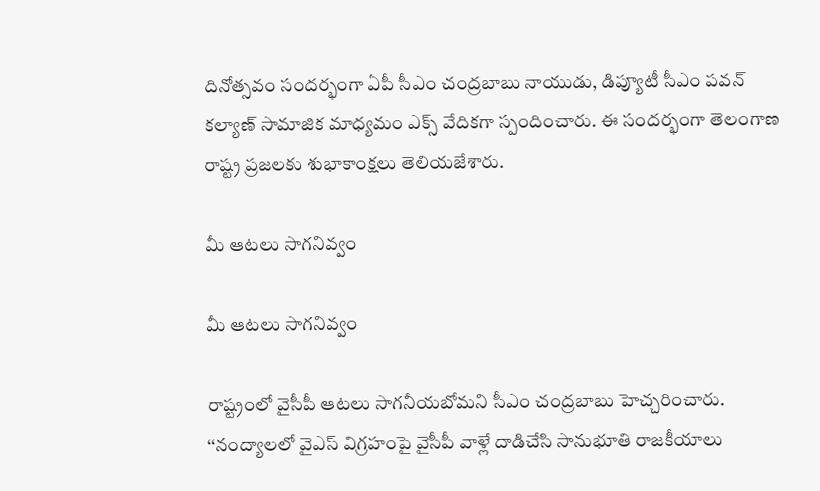దినోత్సవం సందర్భంగా ఏపీ సీఎం చంద్రబాబు నాయుడు, డిప్యూటీ సీఎం పవన్ కల్యాణ్ సామాజిక మాధ్యమం ఎక్స్ వేదికగా స్పందించారు. ఈ సందర్భంగా తెలంగాణ రాష్ట్ర ప్రజలకు శుభాకాంక్షలు తెలియజేశారు.

మీ ఆటలు సాగనివ్వం

మీ ఆటలు సాగనివ్వం

రాష్ట్రంలో వైసీపీ ఆటలు సాగనీయబోమని సీఎం చంద్రబాబు హెచ్చరించారు. ‘‘నంద్యాలలో వైఎస్‌ విగ్రహంపై వైసీపీ వాళ్లే దాడిచేసి సానుభూతి రాజకీయాలు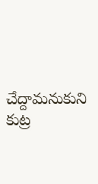చేద్దామనుకుని కుట్ర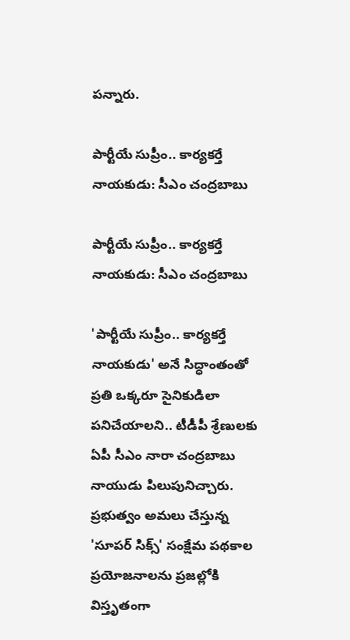పన్నారు.

పార్టీయే సుప్రీం.. కార్యకర్తే నాయకుడు: సీఎం చంద్రబాబు

పార్టీయే సుప్రీం.. కార్యకర్తే నాయకుడు: సీఎం చంద్రబాబు

'పార్టీయే సుప్రీం.. కార్యకర్తే నాయకుడు' అనే సిద్ధాంతంతో ప్రతి ఒక్కరూ సైనికుడిలా పనిచేయాలని.. టీడీపీ శ్రేణులకు ఏపీ సీఎం నారా చంద్రబాబు నాయుడు పిలుపునిచ్చారు. ప్రభుత్వం అమలు చేస్తున్న 'సూపర్ సిక్స్' సంక్షేమ పథకాల ప్రయోజనాలను ప్రజల్లోకి విస్తృతంగా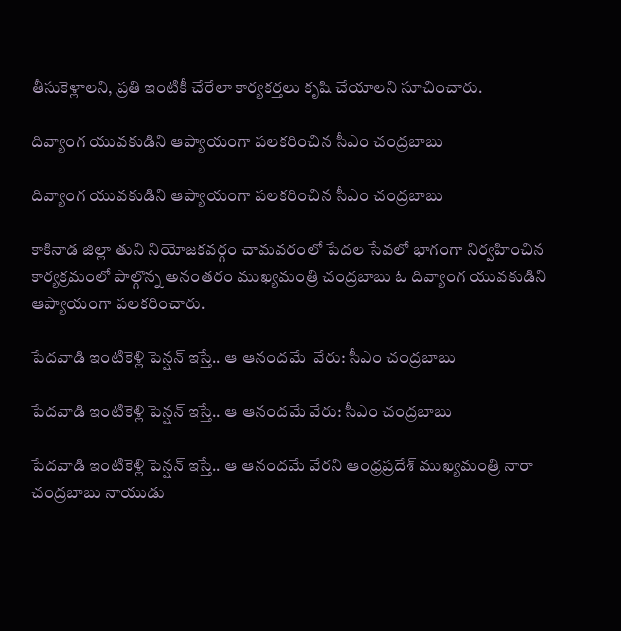తీసుకెళ్లాలని, ప్రతి ఇంటికీ చేరేలా కార్యకర్తలు కృషి చేయాలని సూచించారు.

దివ్యాంగ యువకుడిని ఆప్యాయంగా పలకరించిన సీఎం చంద్రబాబు

దివ్యాంగ యువకుడిని ఆప్యాయంగా పలకరించిన సీఎం చంద్రబాబు

కాకినాడ జిల్లా తుని నియోజకవర్గం చామవరంలో పేదల సేవలో భాగంగా నిర్వహించిన కార్యక్రమంలో పాల్గొన్న అనంతరం ముఖ్యమంత్రి చంద్రబాబు ఓ దివ్యాంగ యువకుడిని ఆప్యాయంగా పలకరించారు.

పేదవాడి ఇంటికెళ్లి పెన్షన్ ఇస్తే.. ఆ ఆనందమే  వేరు: సీఎం చంద్రబాబు

పేదవాడి ఇంటికెళ్లి పెన్షన్ ఇస్తే.. ఆ ఆనందమే వేరు: సీఎం చంద్రబాబు

పేదవాడి ఇంటికెళ్లి పెన్షన్ ఇస్తే.. ఆ ఆనందమే వేరని ఆంధ్రప్రదేశ్ ముఖ్యమంత్రి నారా చంద్రబాబు నాయుడు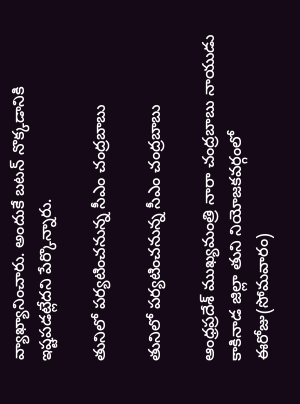వ్యాఖ్యానించారు. అందుకే బటన్ నొక్కడానికి ఇష్టపడట్లేదని పేర్కొన్నారు.

తునిలో పర్యటించనున్న సీఎం చంద్రబాబు

తునిలో పర్యటించనున్న సీఎం చంద్రబాబు

ఆంధ్రప్రదేశ్ ముఖ్యమంత్రి నారా చంద్రబాబు నాయుడు కాకినాడ జిల్లా తుని నియోజకవర్గంలో ఈరోజు(సోమవారం)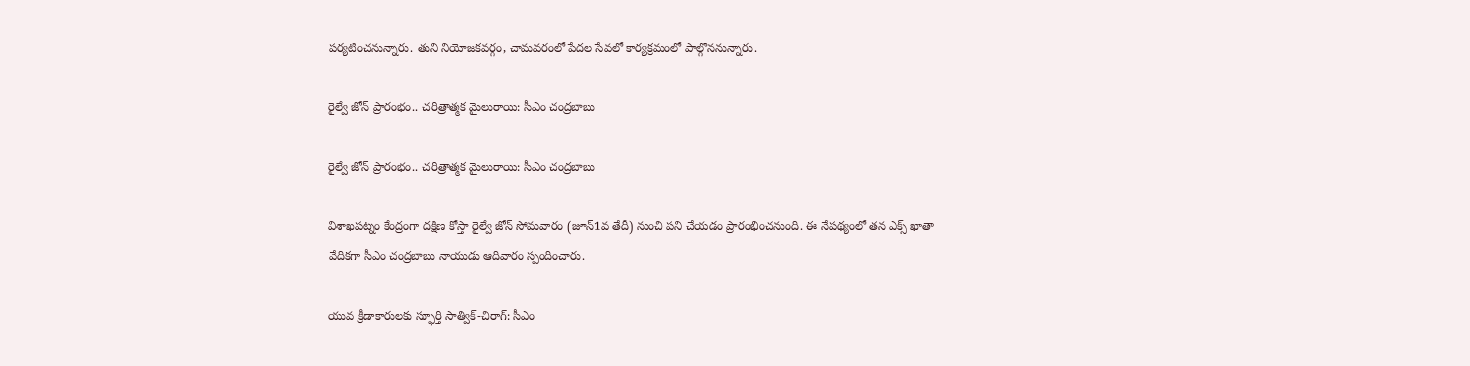పర్యటించనున్నారు. తుని నియోజకవర్గం, చామవరంలో పేదల సేవలో కార్యక్రమంలో పాల్గొననున్నారు.

రైల్వే జోన్ ప్రారంభం.. చరిత్రాత్మక మైలురాయి: సీఎం చంద్రబాబు

రైల్వే జోన్ ప్రారంభం.. చరిత్రాత్మక మైలురాయి: సీఎం చంద్రబాబు

విశాఖపట్నం కేంద్రంగా దక్షిణ కోస్తా రైల్వే జోన్ సోమవారం (జూన్1వ తేదీ) నుంచి పని చేయడం ప్రారంభించనుంది. ఈ నేపథ్యంలో తన ఎక్స్ ఖాతా వేదికగా సీఎం చంద్రబాబు నాయుడు ఆదివారం స్పందించారు.

యువ క్రీడాకారులకు స్ఫూర్తి సాత్విక్-చిరాగ్: సీఎం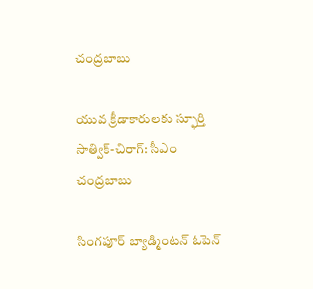చంద్రబాబు

యువ క్రీడాకారులకు స్ఫూర్తి సాత్విక్-చిరాగ్: సీఎం చంద్రబాబు

సింగపూర్ బ్యాడ్మింటన్ ఓపెన్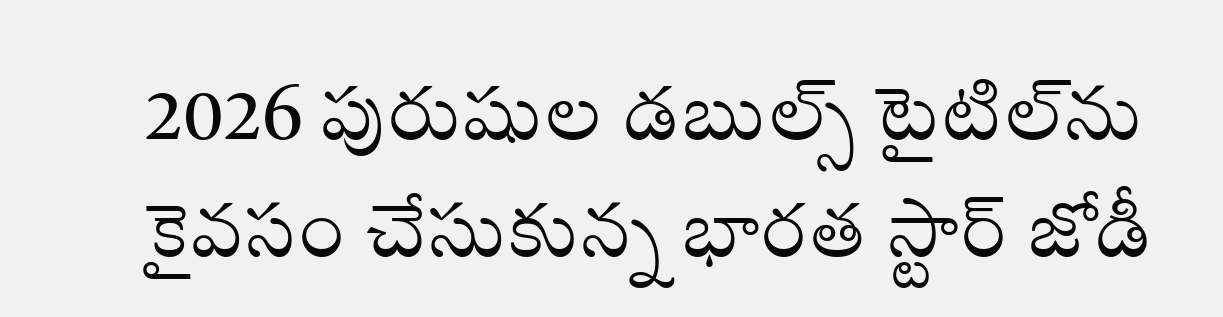2026 పురుషుల డబుల్స్ టైటిల్‌ను కైవసం చేసుకున్న భారత స్టార్ జోడీ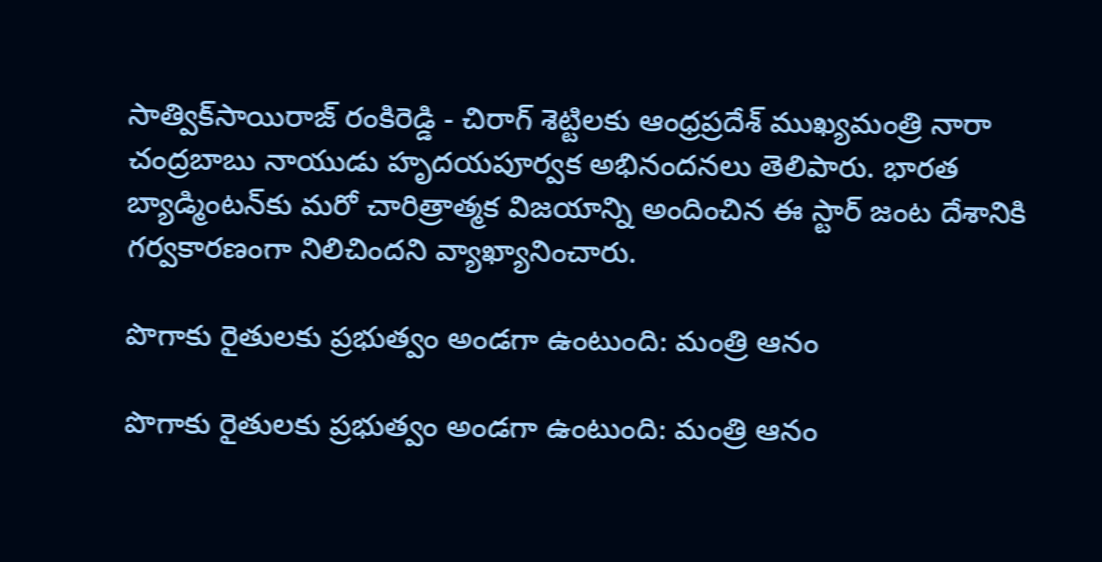సాత్విక్‌సాయిరాజ్ రంకిరెడ్డి - చిరాగ్ శెట్టిలకు ఆంధ్రప్రదేశ్ ముఖ్యమంత్రి నారా చంద్రబాబు నాయుడు హృదయపూర్వక అభినందనలు తెలిపారు. భారత బ్యాడ్మింటన్‌కు మరో చారిత్రాత్మక విజయాన్ని అందించిన ఈ స్టార్ జంట దేశానికి గర్వకారణంగా నిలిచిందని వ్యాఖ్యానించారు.

పొగాకు రైతులకు ప్రభుత్వం అండగా ఉంటుంది: మంత్రి ఆనం

పొగాకు రైతులకు ప్రభుత్వం అండగా ఉంటుంది: మంత్రి ఆనం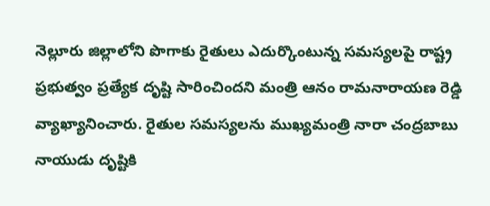నెల్లూరు జిల్లాలోని పొగాకు రైతులు ఎదుర్కొంటున్న సమస్యలపై రాష్ట్ర ప్రభుత్వం ప్రత్యేక దృష్టి సారించిందని మంత్రి ఆనం రామనారాయణ రెడ్డి వ్యాఖ్యానించారు. రైతుల సమస్యలను ముఖ్యమంత్రి నారా చంద్రబాబు నాయుడు దృష్టికి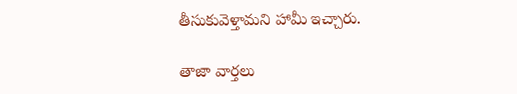తీసుకువెళ్తామని హామీ ఇచ్చారు.

తాజా వార్తలు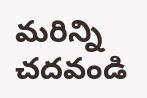మరిన్ని చదవండి